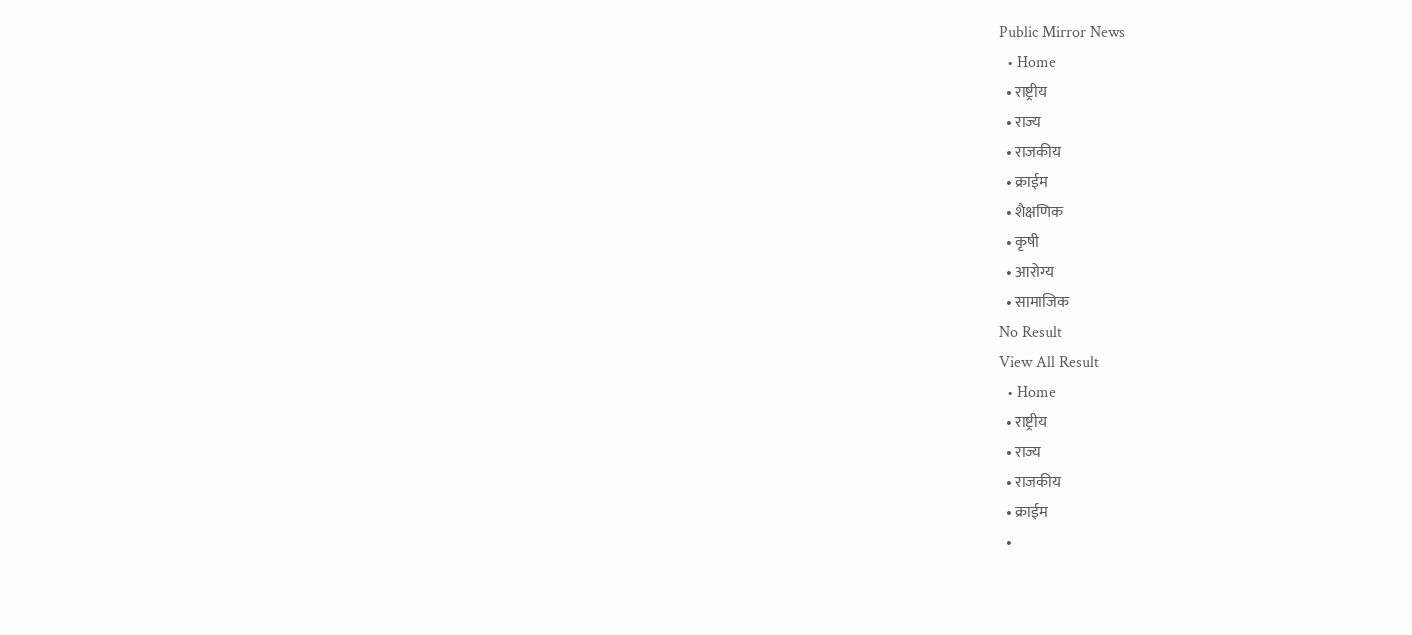Public Mirror News
  • Home
  • राष्ट्रीय
  • राज्य
  • राजकीय
  • क्राईम
  • शैक्षणिक
  • कृषी
  • आरोग्य
  • सामाजिक
No Result
View All Result
  • Home
  • राष्ट्रीय
  • राज्य
  • राजकीय
  • क्राईम
  •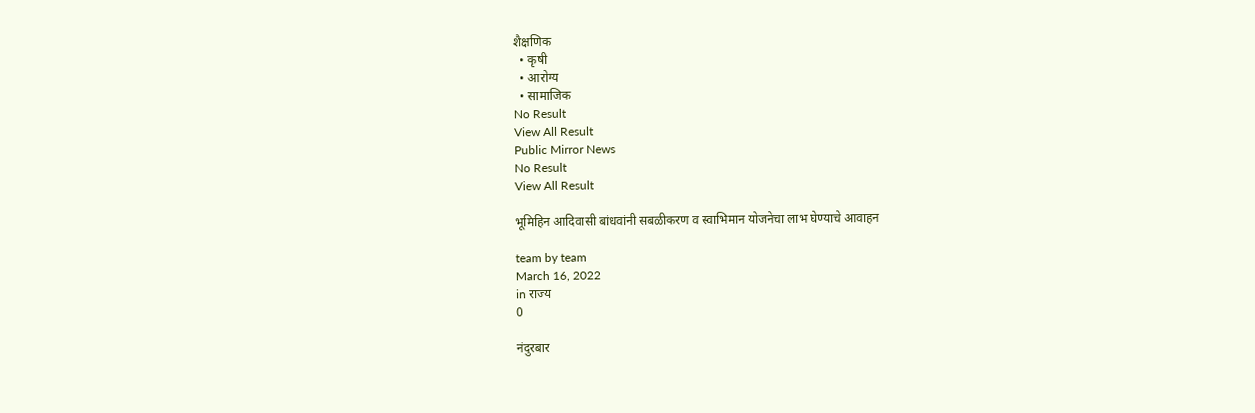शैक्षणिक
  • कृषी
  • आरोग्य
  • सामाजिक
No Result
View All Result
Public Mirror News
No Result
View All Result

भूमिहिन आदिवासी बांधवांनी सबळीकरण व स्वाभिमान योजनेचा लाभ घेण्याचे आवाहन

team by team
March 16, 2022
in राज्य
0

नंदुरबार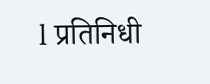l प्रतिनिधी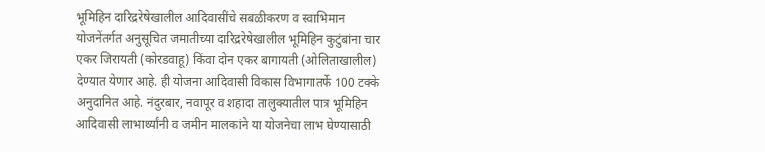भूमिहिन दारिद्ररेषेखालील आदिवासींचे सबळीकरण व स्वाभिमान योजनेंतर्गत अनुसूचित जमातीच्या दारिद्ररेषेखालील भूमिहिन कुटुंबांना चार एकर जिरायती (कोरडवाहू) किंवा दोन एकर बागायती (ओलिताखालील) देण्यात येणार आहे. ही योजना आदिवासी विकास विभागातर्फे 100 टक्के अनुदानित आहे. नंदुरबार, नवापूर व शहादा तालुक्यातील पात्र भूमिहिन आदिवासी लाभार्थ्यांनी व जमीन मालकांने या योजनेचा लाभ घेण्यासाठी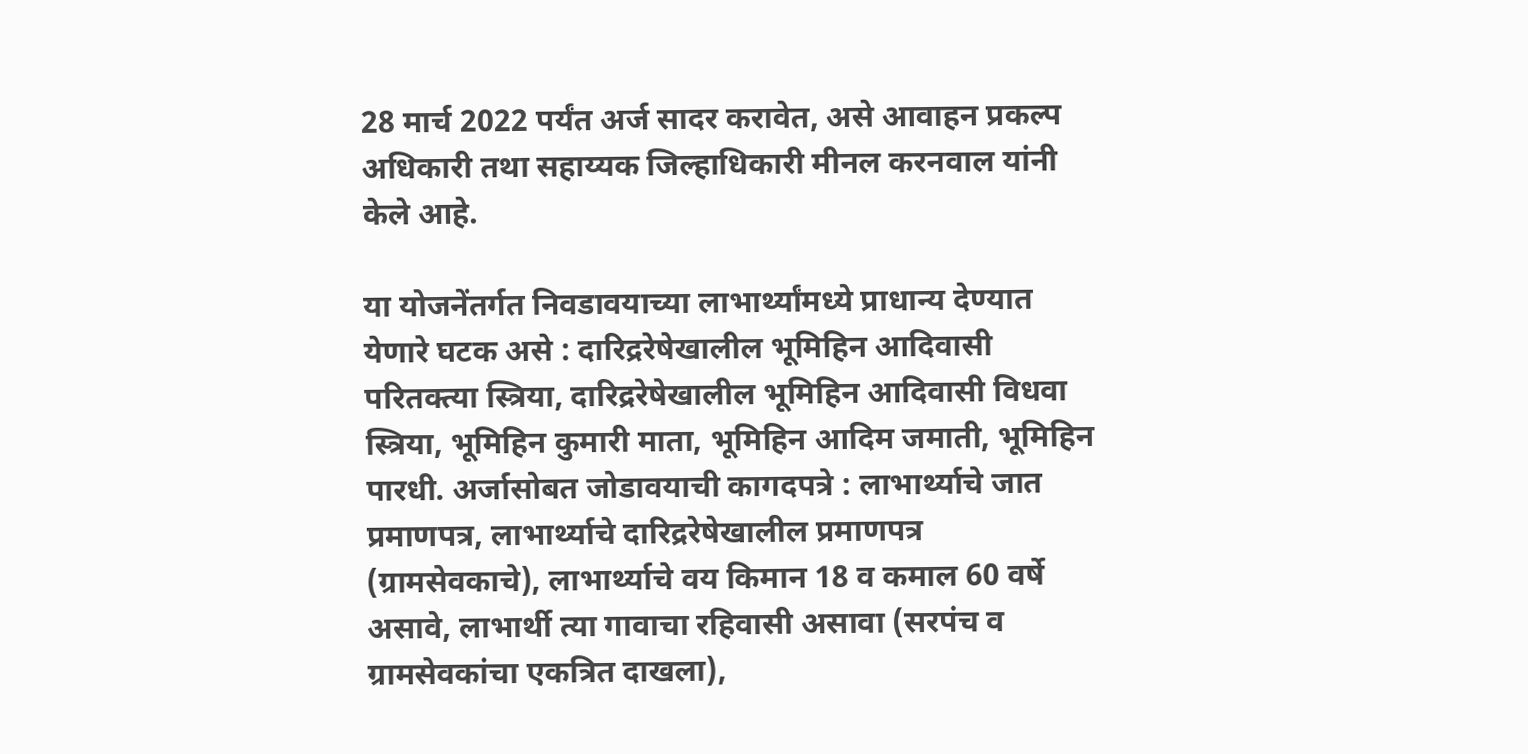28 मार्च 2022 पर्यंत अर्ज सादर करावेत, असे आवाहन प्रकल्प अधिकारी तथा सहाय्यक जिल्हाधिकारी मीनल करनवाल यांनी केले आहे.

या योजनेंतर्गत निवडावयाच्या लाभार्थ्यांमध्ये प्राधान्य देण्यात येणारे घटक असे : दारिद्ररेषेखालील भूमिहिन आदिवासी परितक्त्या स्त्रिया, दारिद्ररेषेखालील भूमिहिन आदिवासी विधवा स्त्रिया, भूमिहिन कुमारी माता, भूमिहिन आदिम जमाती, भूमिहिन पारधी. अर्जासोबत जोडावयाची कागदपत्रे : लाभार्थ्याचे जात प्रमाणपत्र, लाभार्थ्याचे दारिद्ररेषेखालील प्रमाणपत्र (ग्रामसेवकाचे), लाभार्थ्याचे वय किमान 18 व कमाल 60 वर्षे असावे, लाभार्थी त्या गावाचा रहिवासी असावा (सरपंच व ग्रामसेवकांचा एकत्रित दाखला),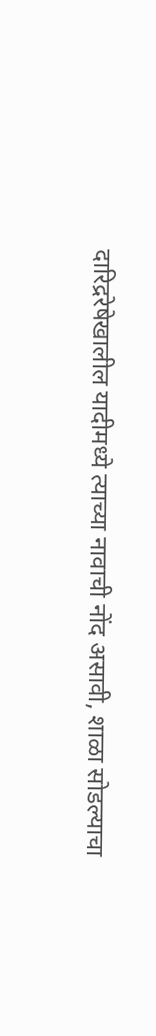दारिद्ररेषेखालील यादीमध्ये त्याच्या नावाची नोंद असावी, शाळा सोडल्याचा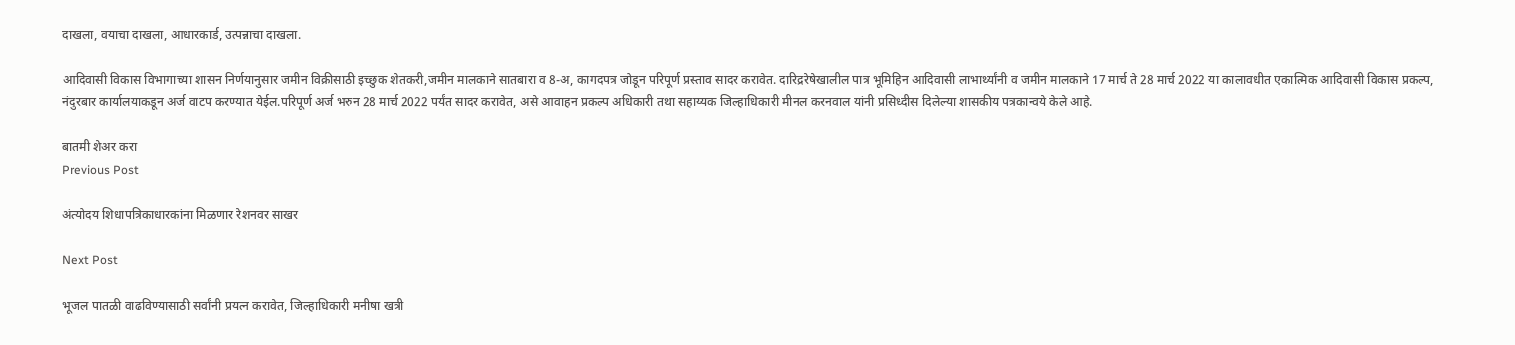दाखला, वयाचा दाखला, आधारकार्ड, उत्पन्नाचा दाखला.

आदिवासी विकास विभागाच्या शासन निर्णयानुसार जमीन विक्रीसाठी इच्छुक शेतकरी,जमीन मालकाने सातबारा व 8-अ, कागदपत्र जोडून परिपूर्ण प्रस्ताव सादर करावेत. दारिद्ररेषेखालील पात्र भूमिहिन आदिवासी लाभार्थ्यांनी व जमीन मालकाने 17 मार्च ते 28 मार्च 2022 या कालावधीत एकात्मिक आदिवासी विकास प्रकल्प, नंदुरबार कार्यालयाकडून अर्ज वाटप करण्यात येईल.परिपूर्ण अर्ज भरुन 28 मार्च 2022 पर्यंत सादर करावेत, असे आवाहन प्रकल्प अधिकारी तथा सहाय्यक जिल्हाधिकारी मीनल करनवाल यांनी प्रसिध्दीस दिलेल्या शासकीय पत्रकान्वये केले आहे.

बातमी शेअर करा
Previous Post

अंत्योदय शिधापत्रिकाधारकांना मिळणार रेशनवर साखर

Next Post

भूजल पातळी वाढविण्यासाठी सर्वांनी प्रयत्न करावेत, जिल्हाधिकारी मनीषा खत्री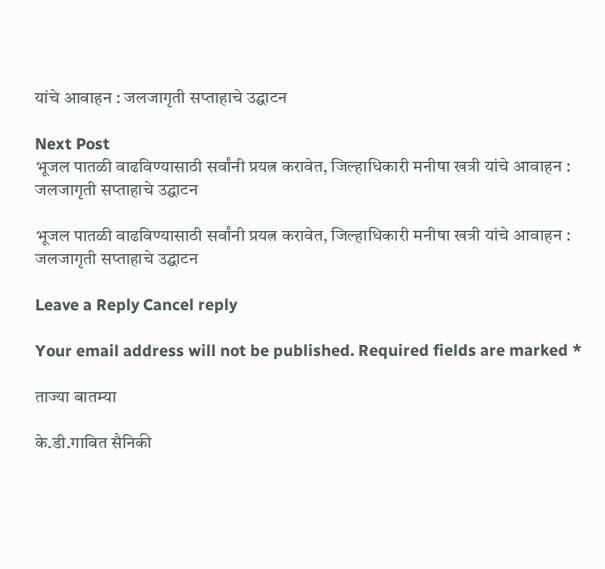यांचे आवाहन : जलजागृती सप्ताहाचे उद्घाटन

Next Post
भूजल पातळी वाढविण्यासाठी सर्वांनी प्रयत्न करावेत, जिल्हाधिकारी मनीषा खत्री यांचे आवाहन : जलजागृती सप्ताहाचे उद्घाटन

भूजल पातळी वाढविण्यासाठी सर्वांनी प्रयत्न करावेत, जिल्हाधिकारी मनीषा खत्री यांचे आवाहन : जलजागृती सप्ताहाचे उद्घाटन

Leave a Reply Cancel reply

Your email address will not be published. Required fields are marked *

ताज्या बातम्या

के.डी.गावित सैनिकी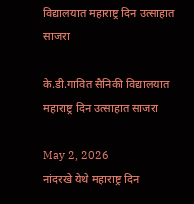विद्यालयात महाराष्ट्र दिन उत्साहात साजरा

के.डी.गावित सैनिकी विद्यालयात महाराष्ट्र दिन उत्साहात साजरा

May 2, 2026
नांदरखे येथे महाराष्ट्र दिन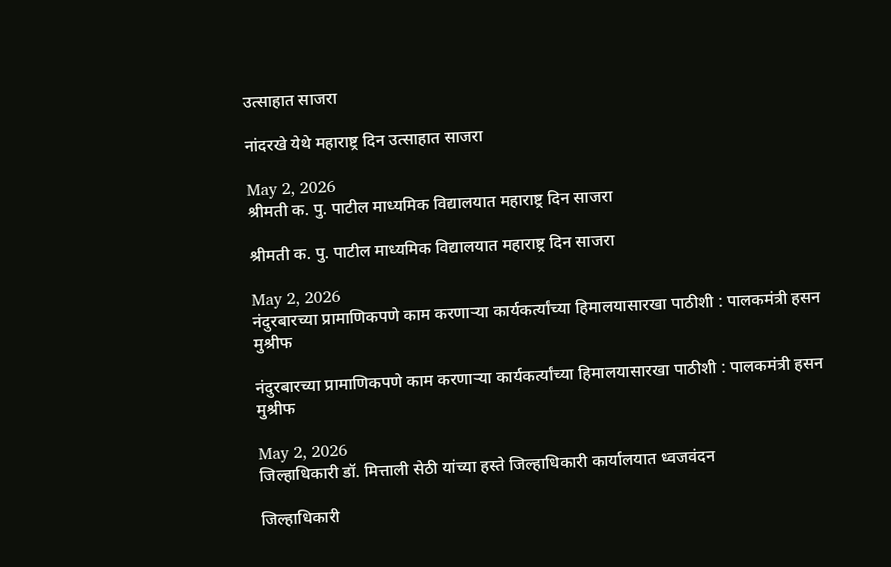उत्साहात साजरा

नांदरखे येथे महाराष्ट्र दिन उत्साहात साजरा

May 2, 2026
श्रीमती क. पु. पाटील माध्यमिक विद्यालयात महाराष्ट्र दिन साजरा

श्रीमती क. पु. पाटील माध्यमिक विद्यालयात महाराष्ट्र दिन साजरा

May 2, 2026
नंदुरबारच्या प्रामाणिकपणे काम करणाऱ्या कार्यकर्त्यांच्या हिमालयासारखा पाठीशी : पालकमंत्री हसन मुश्रीफ

नंदुरबारच्या प्रामाणिकपणे काम करणाऱ्या कार्यकर्त्यांच्या हिमालयासारखा पाठीशी : पालकमंत्री हसन मुश्रीफ

May 2, 2026
जिल्हाधिकारी डॉ. मित्ताली सेठी यांच्या हस्ते जिल्हाधिकारी कार्यालयात ध्वजवंदन

जिल्हाधिकारी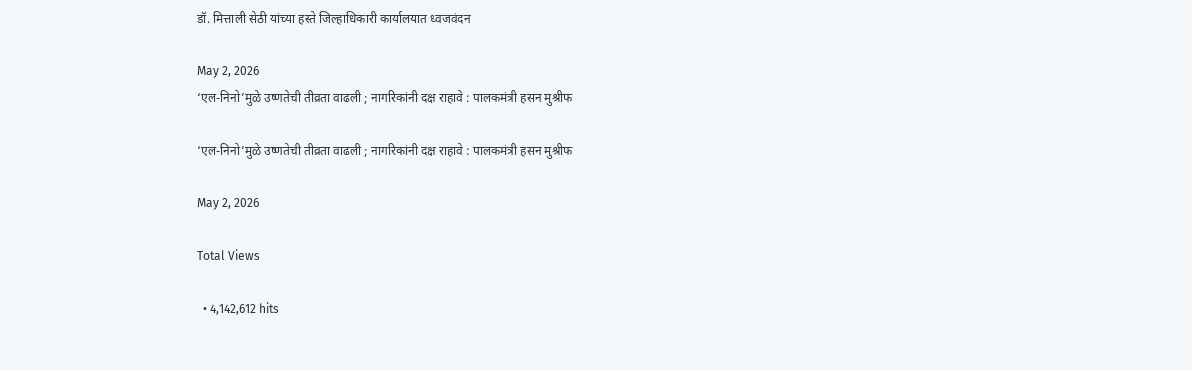डॉ. मित्ताली सेठी यांच्या हस्ते जिल्हाधिकारी कार्यालयात ध्वजवंदन

May 2, 2026
‘एल-निनो’मुळे उष्णतेची तीव्रता वाढली ; नागरिकांनी दक्ष राहावे : पालकमंत्री हसन मुश्रीफ

‘एल-निनो’मुळे उष्णतेची तीव्रता वाढली ; नागरिकांनी दक्ष राहावे : पालकमंत्री हसन मुश्रीफ

May 2, 2026

Total Views

  • 4,142,612 hits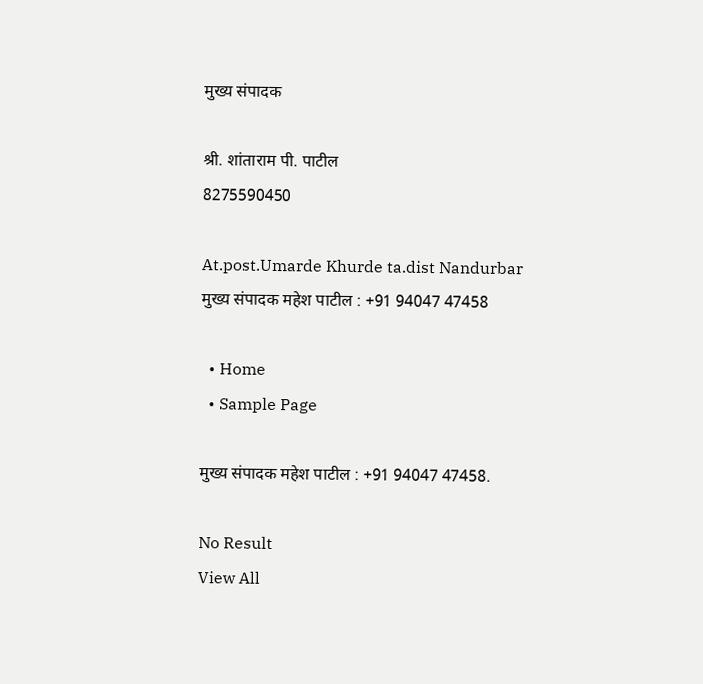मुख्य संपादक

श्री. शांताराम पी. पाटील
8275590450

At.post.Umarde Khurde ta.dist Nandurbar
मुख्य संपादक महेश पाटील : +91 94047 47458

  • Home
  • Sample Page

मुख्य संपादक महेश पाटील : +91 94047 47458.

No Result
View All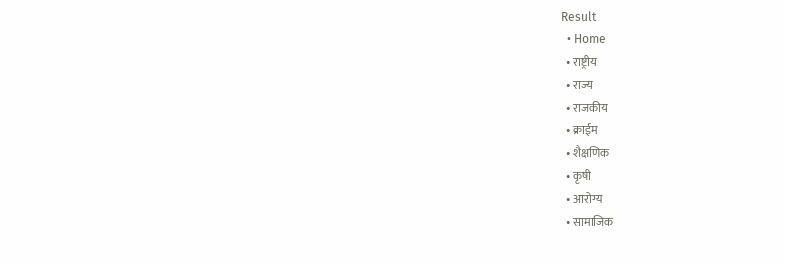Result
  • Home
  • राष्ट्रीय
  • राज्य
  • राजकीय
  • क्राईम
  • शैक्षणिक
  • कृषी
  • आरोग्य
  • सामाजिक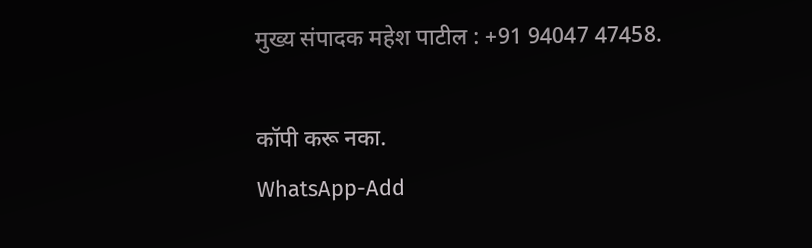मुख्य संपादक महेश पाटील : +91 94047 47458.

कॉपी करू नका.
WhatsApp-Add